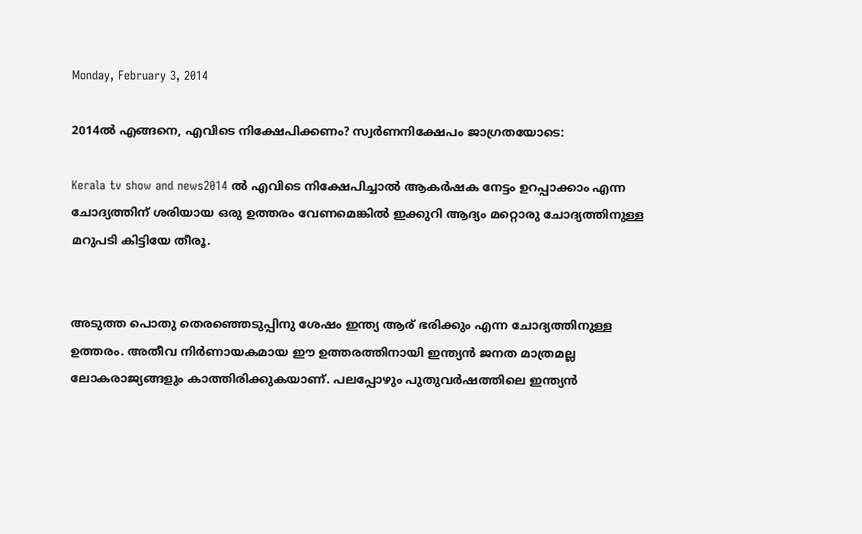Monday, February 3, 2014

2014ല്‍ എങ്ങനെ, എവിടെ നിക്ഷേപിക്കണം? സ്വര്‍ണനിക്ഷേപം ജാഗ്രതയോടെ:

Kerala tv show and news2014 ല്‍ എവിടെ നിക്ഷേപിച്ചാല്‍ ആകര്‍ഷക നേട്ടം ഉറപ്പാക്കാം എന്ന ചോദ്യത്തിന് ശരിയായ ഒരു ഉത്തരം വേണമെങ്കില്‍ ഇക്കുറി ആദ്യം മറ്റൊരു ചോദ്യത്തിനുള്ള മറുപടി കിട്ടിയേ തീരൂ.


അടുത്ത പൊതു തെരഞ്ഞെടുപ്പിനു ശേഷം ഇന്ത്യ ആര് ഭരിക്കും എന്ന ചോദ്യത്തിനുള്ള ഉത്തരം. അതീവ നിര്‍ണായകമായ ഈ ഉത്തരത്തിനായി ഇന്ത്യന്‍ ജനത മാത്രമല്ല ലോകരാജ്യങ്ങളും കാത്തിരിക്കുകയാണ്. പലപ്പോഴും പുതുവര്‍ഷത്തിലെ ഇന്ത്യന്‍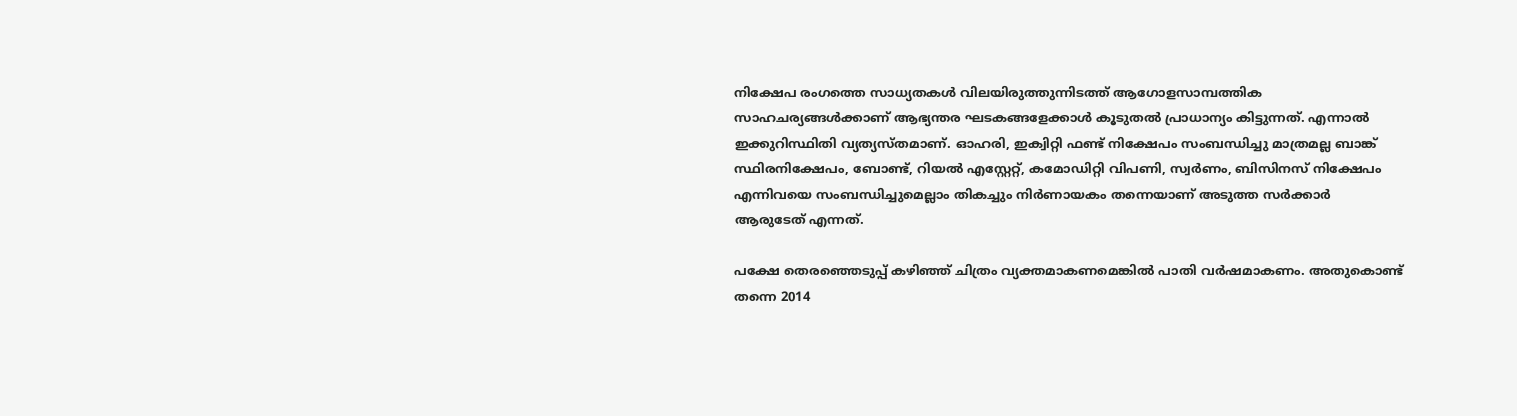നിക്ഷേപ രംഗത്തെ സാധ്യതകള്‍ വിലയിരുത്തുന്നിടത്ത് ആഗോളസാമ്പത്തിക സാഹചര്യങ്ങള്‍ക്കാണ് ആഭ്യന്തര ഘടകങ്ങളേക്കാള്‍ കൂടുതല്‍ പ്രാധാന്യം കിട്ടുന്നത്. എന്നാല്‍ ഇക്കുറിസ്ഥിതി വ്യത്യസ്തമാണ്. ഓഹരി, ഇക്വിറ്റി ഫണ്ട് നിക്ഷേപം സംബന്ധിച്ചു മാത്രമല്ല ബാങ്ക് സ്ഥിരനിക്ഷേപം, ബോണ്ട്, റിയല്‍ എസ്റ്റേറ്റ്, കമോഡിറ്റി വിപണി, സ്വര്‍ണം, ബിസിനസ് നിക്ഷേപം എന്നിവയെ സംബന്ധിച്ചുമെല്ലാം തികച്ചും നിര്‍ണായകം തന്നെയാണ് അടുത്ത സര്‍ക്കാര്‍ ആരുടേത് എന്നത്.

പക്ഷേ തെരഞ്ഞെടുപ്പ് കഴിഞ്ഞ് ചിത്രം വ്യക്തമാകണമെങ്കില്‍ പാതി വര്‍ഷമാകണം. അതുകൊണ്ട് തന്നെ 2014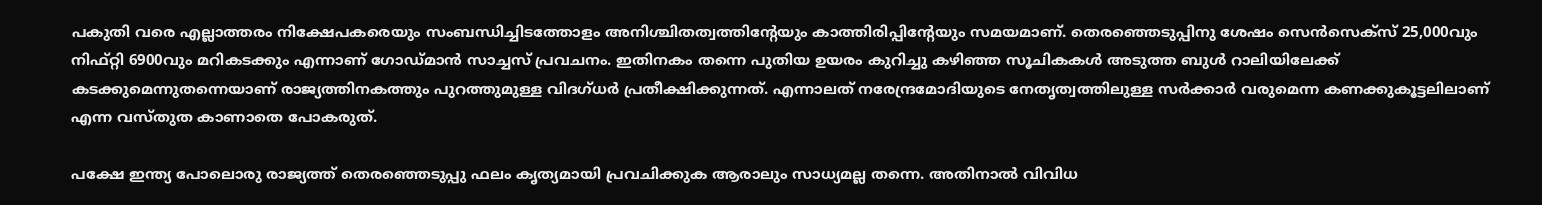പകുതി വരെ എല്ലാത്തരം നിക്ഷേപകരെയും സംബന്ധിച്ചിടത്തോളം അനിശ്ചിതത്വത്തിന്റേയും കാത്തിരിപ്പിന്റേയും സമയമാണ്. തെരഞ്ഞെടുപ്പിനു ശേഷം സെന്‍സെക്‌സ് 25,000വും നിഫ്റ്റി 6900വും മറികടക്കും എന്നാണ് ഗോഡ്മാന്‍ സാച്ചസ് പ്രവചനം. ഇതിനകം തന്നെ പുതിയ ഉയരം കുറിച്ചു കഴിഞ്ഞ സൂചികകള്‍ അടുത്ത ബുള്‍ റാലിയിലേക്ക് കടക്കുമെന്നുതന്നെയാണ് രാജ്യത്തിനകത്തും പുറത്തുമുള്ള വിദഗ്ധര്‍ പ്രതീക്ഷിക്കുന്നത്. എന്നാലത് നരേന്ദ്രമോദിയുടെ നേതൃത്വത്തിലുള്ള സര്‍ക്കാര്‍ വരുമെന്ന കണക്കുകൂട്ടലിലാണ് എന്ന വസ്തുത കാണാതെ പോകരുത്.

പക്ഷേ ഇന്ത്യ പോലൊരു രാജ്യത്ത് തെരഞ്ഞെടുപ്പു ഫലം കൃത്യമായി പ്രവചിക്കുക ആരാലും സാധ്യമല്ല തന്നെ. അതിനാല്‍ വിവിധ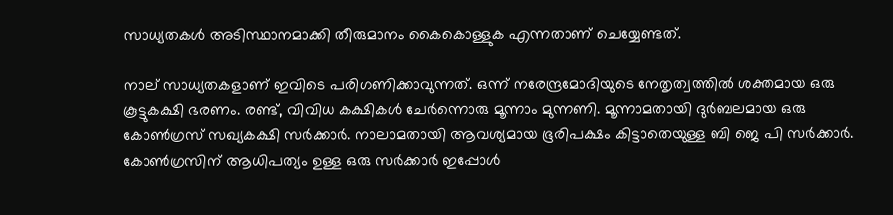സാധ്യതകള്‍ അടിസ്ഥാനമാക്കി തീരുമാനം കൈകൊള്ളുക എന്നതാണ് ചെയ്യേണ്ടത്.

നാല് സാധ്യതകളാണ് ഇവിടെ പരിഗണിക്കാവുന്നത്. ഒന്ന് നരേന്ദ്രമോദിയുടെ നേതൃത്വത്തില്‍ ശക്തമായ ഒരു കൂട്ടുകക്ഷി ഭരണം. രണ്ട്, വിവിധ കക്ഷികള്‍ ചേര്‍ന്നൊരു മൂന്നാം മുന്നണി. മൂന്നാമതായി ദുര്‍ബലമായ ഒരു കോണ്‍ഗ്രസ് സഖ്യകക്ഷി സര്‍ക്കാര്‍. നാലാമതായി ആവശ്യമായ ഭൂരിപക്ഷം കിട്ടാതെയുള്ള ബി ജെ പി സര്‍ക്കാര്‍. കോണ്‍ഗ്രസിന് ആധിപത്യം ഉള്ള ഒരു സര്‍ക്കാര്‍ ഇപ്പോള്‍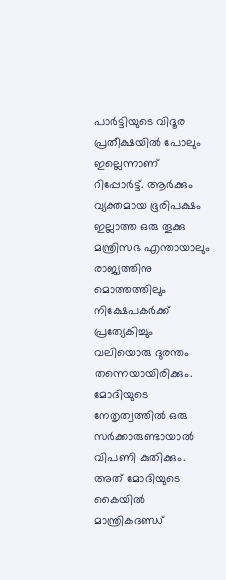പാര്‍ട്ടിയുടെ വിദൂര പ്രതീക്ഷയില്‍ പോലും ഇല്ലെന്നാണ് റിപ്പോര്‍ട്ട്. ആര്‍ക്കും വ്യക്തമായ ഭൂരിപക്ഷം ഇല്ലാത്ത ഒരു തൂക്കു മന്ത്രിസഭ എന്തായാലും രാജ്യത്തിനു മൊത്തത്തിലും നിക്ഷേപകര്‍ക്ക് പ്രത്യേകിച്ചും വലിയൊരു ദുരന്തം തന്നെയായിരിക്കും. മോദിയുടെ നേതൃത്വത്തില്‍ ഒരു സര്‍ക്കാരുണ്ടായാല്‍ വിപണി കുതിക്കും. അത് മോദിയുടെ കൈയില്‍ മാന്ത്രികദണ്ഡ്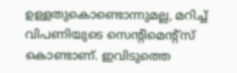ഉള്ളതുകൊണ്ടൊന്നുമല്ല, മറിച്ച് വിപണിയുടെ സെന്റിമെന്റ്‌സ് കൊണ്ടാണ്. ഇവിടുത്തെ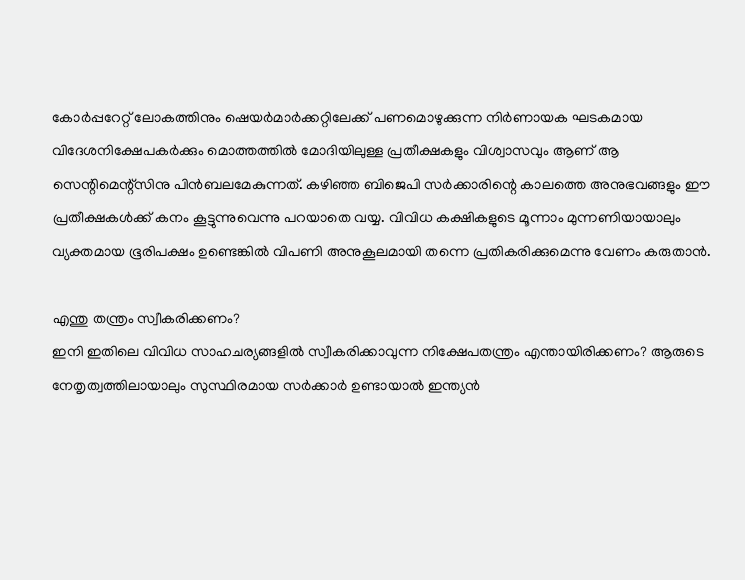കോര്‍പ്പറേറ്റ് ലോകത്തിനും ഷെയര്‍മാര്‍ക്കറ്റിലേക്ക് പണമൊഴുക്കുന്ന നിര്‍ണായക ഘടകമായ വിദേശനിക്ഷേപകര്‍ക്കും മൊത്തത്തില്‍ മോദിയിലുള്ള പ്രതീക്ഷകളും വിശ്വാസവും ആണ് ആ സെന്റിമെന്റ്‌സിനു പിന്‍ബലമേകുന്നത്. കഴിഞ്ഞ ബിജെപി സര്‍ക്കാരിന്റെ കാലത്തെ അനുഭവങ്ങളും ഈ പ്രതീക്ഷകള്‍ക്ക് കനം കൂട്ടുന്നുവെന്നു പറയാതെ വയ്യ. വിവിധ കക്ഷികളുടെ മൂന്നാം മുന്നണിയായാലും വ്യക്തമായ ഭൂരിപക്ഷം ഉണ്ടെങ്കില്‍ വിപണി അനുകൂലമായി തന്നെ പ്രതികരിക്കുമെന്നു വേണം കരുതാന്‍.

എന്തു തന്ത്രം സ്വീകരിക്കണം?
ഇനി ഇതിലെ വിവിധ സാഹചര്യങ്ങളില്‍ സ്വീകരിക്കാവുന്ന നിക്ഷേപതന്ത്രം എന്തായിരിക്കണം? ആരുടെ നേതൃത്വത്തിലായാലും സുസ്ഥിരമായ സര്‍ക്കാര്‍ ഉണ്ടായാല്‍ ഇന്ത്യന്‍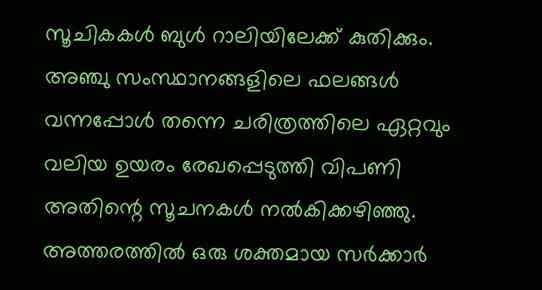സൂചികകള്‍ ബുള്‍ റാലിയിലേക്ക് കുതിക്കും. അഞ്ചു സംസ്ഥാനങ്ങളിലെ ഫലങ്ങള്‍ വന്നപ്പോള്‍ തന്നെ ചരിത്രത്തിലെ ഏറ്റവും വലിയ ഉയരം രേഖപ്പെടുത്തി വിപണി അതിന്റെ സൂചനകള്‍ നല്‍കിക്കഴിഞ്ഞു. അത്തരത്തില്‍ ഒരു ശക്തമായ സര്‍ക്കാര്‍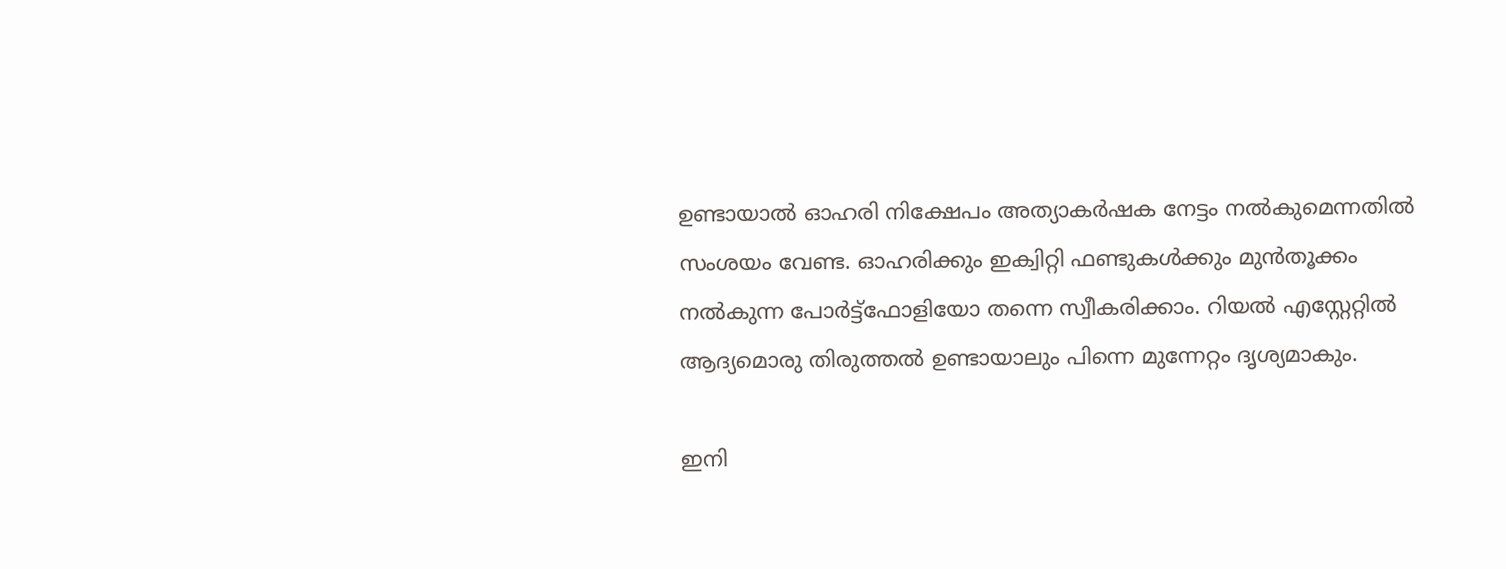ഉണ്ടായാല്‍ ഓഹരി നിക്ഷേപം അത്യാകര്‍ഷക നേട്ടം നല്‍കുമെന്നതില്‍ സംശയം വേണ്ട. ഓഹരിക്കും ഇക്വിറ്റി ഫണ്ടുകള്‍ക്കും മുന്‍തൂക്കം നല്‍കുന്ന പോര്‍ട്ട്‌ഫോളിയോ തന്നെ സ്വീകരിക്കാം. റിയല്‍ എസ്റ്റേറ്റില്‍ ആദ്യമൊരു തിരുത്തല്‍ ഉണ്ടായാലും പിന്നെ മുന്നേറ്റം ദൃശ്യമാകും.

ഇനി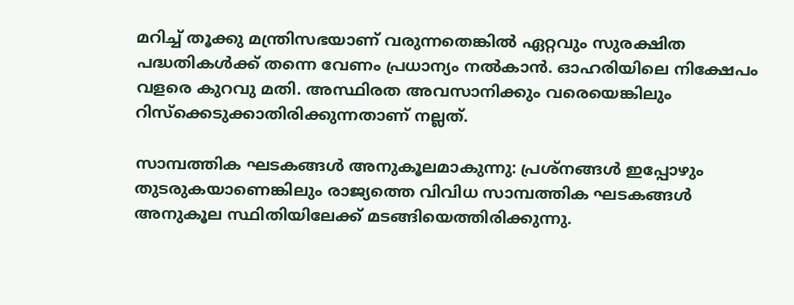മറിച്ച് തൂക്കു മന്ത്രിസഭയാണ് വരുന്നതെങ്കില്‍ ഏറ്റവും സുരക്ഷിത പദ്ധതികള്‍ക്ക് തന്നെ വേണം പ്രധാന്യം നല്‍കാന്‍. ഓഹരിയിലെ നിക്ഷേപം വളരെ കുറവു മതി. അസ്ഥിരത അവസാനിക്കും വരെയെങ്കിലും റിസ്‌ക്കെടുക്കാതിരിക്കുന്നതാണ് നല്ലത്.

സാമ്പത്തിക ഘടകങ്ങള്‍ അനുകൂലമാകുന്നു: പ്രശ്‌നങ്ങള്‍ ഇപ്പോഴും തുടരുകയാണെങ്കിലും രാജ്യത്തെ വിവിധ സാമ്പത്തിക ഘടകങ്ങള്‍ അനുകൂല സ്ഥിതിയിലേക്ക് മടങ്ങിയെത്തിരിക്കുന്നു.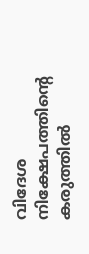വിദേശ നിക്ഷേപത്തിന്റെ കരുത്തില്‍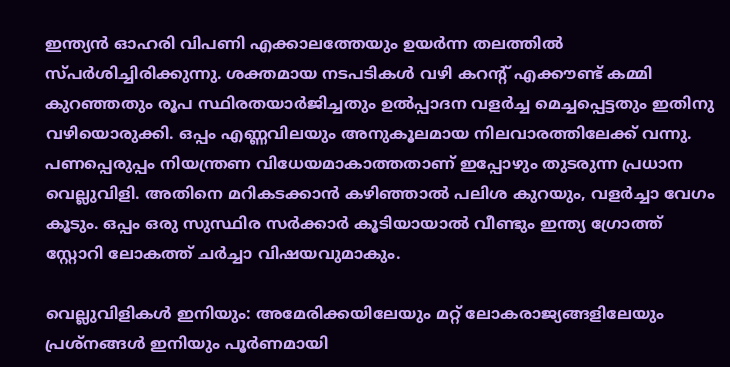ഇന്ത്യന്‍ ഓഹരി വിപണി എക്കാലത്തേയും ഉയര്‍ന്ന തലത്തില്‍ സ്പര്‍ശിച്ചിരിക്കുന്നു. ശക്തമായ നടപടികള്‍ വഴി കറന്റ് എക്കൗണ്ട് കമ്മി കുറഞ്ഞതും രൂപ സ്ഥിരതയാര്‍ജിച്ചതും ഉല്‍പ്പാദന വളര്‍ച്ച മെച്ചപ്പെട്ടതും ഇതിനു വഴിയൊരുക്കി. ഒപ്പം എണ്ണവിലയും അനുകൂലമായ നിലവാരത്തിലേക്ക് വന്നു. പണപ്പെരുപ്പം നിയന്ത്രണ വിധേയമാകാത്തതാണ് ഇപ്പോഴും തുടരുന്ന പ്രധാന വെല്ലുവിളി. അതിനെ മറികടക്കാന്‍ കഴിഞ്ഞാല്‍ പലിശ കുറയും, വളര്‍ച്ചാ വേഗം കൂടും. ഒപ്പം ഒരു സുസ്ഥിര സര്‍ക്കാര്‍ കൂടിയായാല്‍ വീണ്ടും ഇന്ത്യ ഗ്രോത്ത് സ്റ്റോറി ലോകത്ത് ചര്‍ച്ചാ വിഷയവുമാകും.

വെല്ലുവിളികള്‍ ഇനിയും: അമേരിക്കയിലേയും മറ്റ് ലോകരാജ്യങ്ങളിലേയും പ്രശ്‌നങ്ങള്‍ ഇനിയും പൂര്‍ണമായി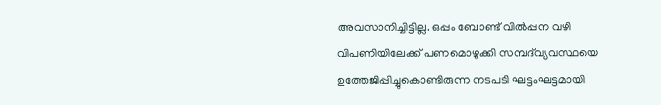അവസാനിച്ചിട്ടില്ല. ഒപ്പം ബോണ്ട് വില്‍പ്പന വഴി വിപണിയിലേക്ക് പണമൊഴുക്കി സമ്പദ്‌വ്യവസ്ഥയെ ഉത്തേജിപ്പിച്ചുകൊണ്ടിരുന്ന നടപടി ഘട്ടംഘട്ടമായി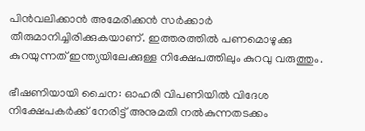പിന്‍വലിക്കാന്‍ അമേരിക്കന്‍ സര്‍ക്കാര്‍ തീരുമാനിച്ചിരിക്കുകയാണ്. ഇത്തരത്തില്‍ പണമൊഴുക്കു കുറയുന്നത് ഇന്ത്യയിലേക്കുള്ള നിക്ഷേപത്തിലും കുറവു വരുത്തും.

ഭീഷണിയായി ചൈന: ഓഹരി വിപണിയില്‍ വിദേശ നിക്ഷേപകര്‍ക്ക് നേരിട്ട് അനുമതി നല്‍കുന്നതടക്കം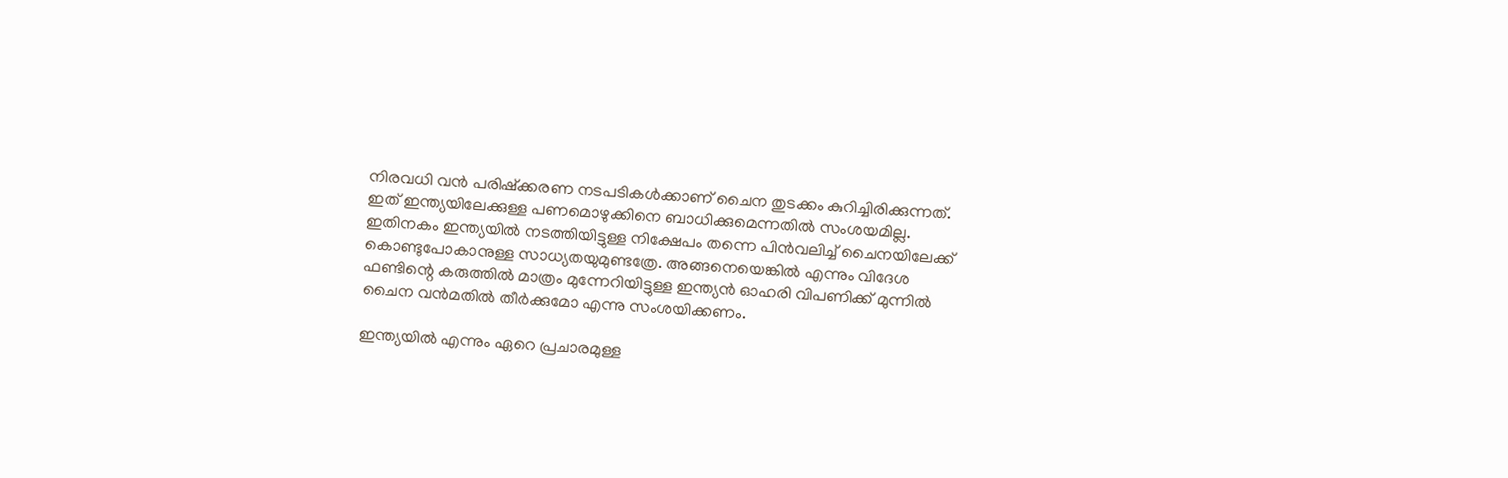നിരവധി വന്‍ പരിഷ്‌ക്കരണ നടപടികള്‍ക്കാണ് ചൈന തുടക്കം കുറിച്ചിരിക്കുന്നത്. ഇത് ഇന്ത്യയിലേക്കുള്ള പണമൊഴുക്കിനെ ബാധിക്കുമെന്നതില്‍ സംശയമില്ല. ഇതിനകം ഇന്ത്യയില്‍ നടത്തിയിട്ടുള്ള നിക്ഷേപം തന്നെ പിന്‍വലിച്ച് ചൈനയിലേക്ക് കൊണ്ടുപോകാനുള്ള സാധ്യതയുമുണ്ടത്രേ. അങ്ങനെയെങ്കില്‍ എന്നും വിദേശ ഫണ്ടിന്റെ കരുത്തില്‍ മാത്രം മുന്നേറിയിട്ടുള്ള ഇന്ത്യന്‍ ഓഹരി വിപണിക്ക് മുന്നില്‍ ചൈന വന്‍മതില്‍ തീര്‍ക്കുമോ എന്നു സംശയിക്കണം.

ഇന്ത്യയില്‍ എന്നും ഏറെ പ്രചാരമുള്ള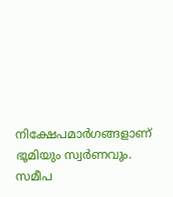നിക്ഷേപമാര്‍ഗങ്ങളാണ് ഭൂമിയും സ്വര്‍ണവും. സമീപ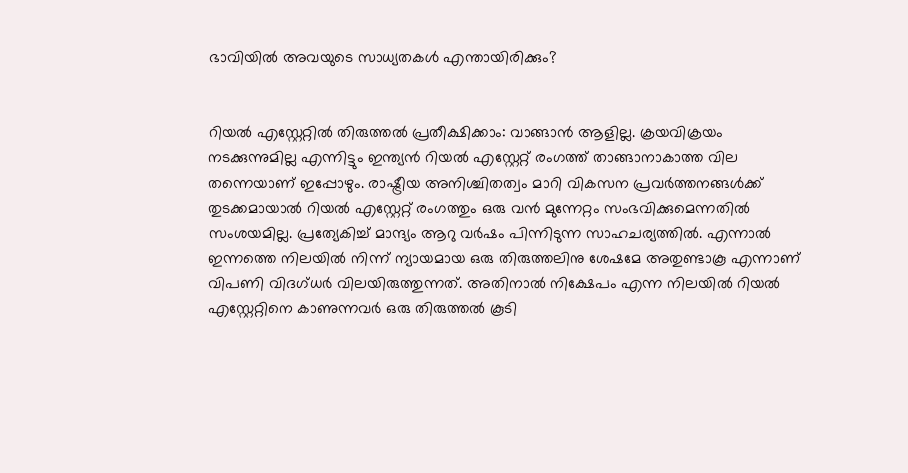ഭാവിയില്‍ അവയുടെ സാധ്യതകള്‍ എന്തായിരിക്കും?


റിയല്‍ എസ്റ്റേറ്റില്‍ തിരുത്തല്‍ പ്രതീക്ഷിക്കാം: വാങ്ങാന്‍ ആളില്ല. ക്രയവിക്രയം നടക്കുന്നുമില്ല എന്നിട്ടും ഇന്ത്യന്‍ റിയല്‍ എസ്റ്റേറ്റ് രംഗത്ത് താങ്ങാനാകാത്ത വില തന്നെയാണ് ഇപ്പോഴും. രാഷ്ട്രീയ അനിശ്ചിതത്വം മാറി വികസന പ്രവര്‍ത്തനങ്ങള്‍ക്ക് തുടക്കമായാല്‍ റിയല്‍ എസ്റ്റേറ്റ് രംഗത്തും ഒരു വന്‍ മുന്നേറ്റം സംഭവിക്കുമെന്നതില്‍ സംശയമില്ല. പ്രത്യേകിച്ച് മാന്ദ്യം ആറു വര്‍ഷം പിന്നിടുന്ന സാഹചര്യത്തില്‍. എന്നാല്‍ ഇന്നത്തെ നിലയില്‍ നിന്ന് ന്യായമായ ഒരു തിരുത്തലിനു ശേഷമേ അതുണ്ടാകൂ എന്നാണ് വിപണി വിദഗ്ധര്‍ വിലയിരുത്തുന്നത്. അതിനാല്‍ നിക്ഷേപം എന്ന നിലയില്‍ റിയല്‍ എസ്റ്റേറ്റിനെ കാണുന്നവര്‍ ഒരു തിരുത്തല്‍ കൂടി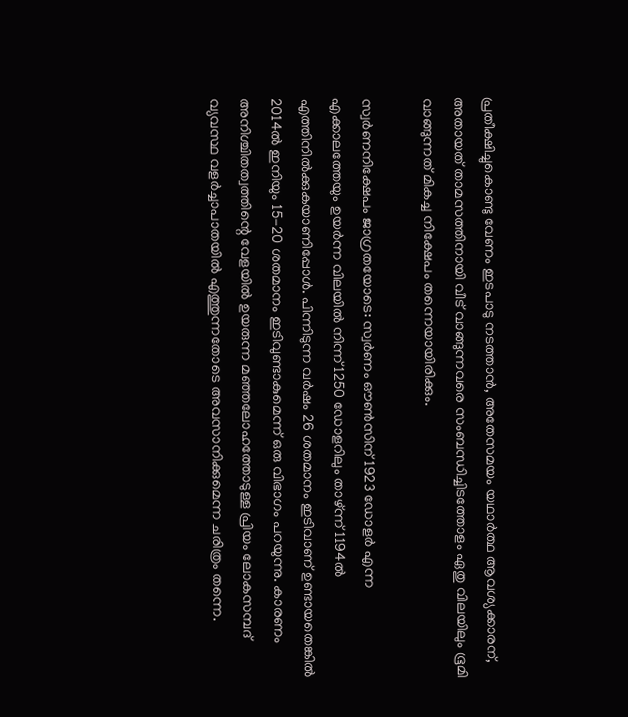പ്രതീക്ഷിച്ചുകൊണ്ടു വേണം ഇടപാടു നടത്താന്‍, അതേസമയം യഥാര്‍ത്ഥ ആവശ്യക്കാരന്, അതായത് താമസത്തിനായി വീട് വാങ്ങുന്നവരെ സംബന്ധിച്ചിടത്തോളം ഏതു വിലയിലും ഭൂമി വാങ്ങുന്നത് മികച്ച നിക്ഷേപം തന്നെയായിരിക്കും.

സ്വര്‍ണനിക്ഷേപം ജാഗ്രതയോടെ: സ്വര്‍ണം ഔണ്‍സിന് 1923 ഡോളര്‍ എന്ന എക്കാലത്തേയും ഉയര്‍ന്ന വിലയില്‍ നിന്ന് 1250 ഡോളറിലും താഴ്ന്ന് 1194ല്‍ എത്തിനില്‍ക്കുകയാണിപ്പോള്‍. പിന്നിടുന്ന വര്‍ഷം 26 ശതമാനം ഇടിവാണ് ഉണ്ടായതെങ്കില്‍ 2014ല്‍ ഇനിയും 15-20 ശതമാനം ഇടിവുണ്ടാകുമെന്ന് ഒരു വിഭാഗം പറയുന്നു. കാരണം അനിശ്ചിതത്വത്തിന്റെ വേളയില്‍ ഉയരുന്ന മഞ്ഞലോഹത്തോടുള്ള പ്രിയം ലോകസമ്പദ് വ്യവസ്ഥ വളര്‍ച്ചാപാതയില്‍ എത്തുന്നതോടെ അവസാനിക്കുമെന്ന ചരിത്രം തന്നെ.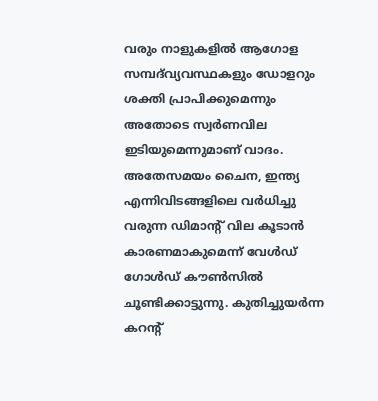വരും നാളുകളില്‍ ആഗോള സമ്പദ്‌വ്യവസ്ഥകളും ഡോളറും ശക്തി പ്രാപിക്കുമെന്നും അതോടെ സ്വര്‍ണവില ഇടിയുമെന്നുമാണ് വാദം.
അതേസമയം ചൈന, ഇന്ത്യ എന്നിവിടങ്ങളിലെ വര്‍ധിച്ചു വരുന്ന ഡിമാന്റ് വില കൂടാന്‍ കാരണമാകുമെന്ന് വേള്‍ഡ് ഗോള്‍ഡ് കൗണ്‍സില്‍ ചൂണ്ടിക്കാട്ടുന്നു. കുതിച്ചുയര്‍ന്ന കറന്റ്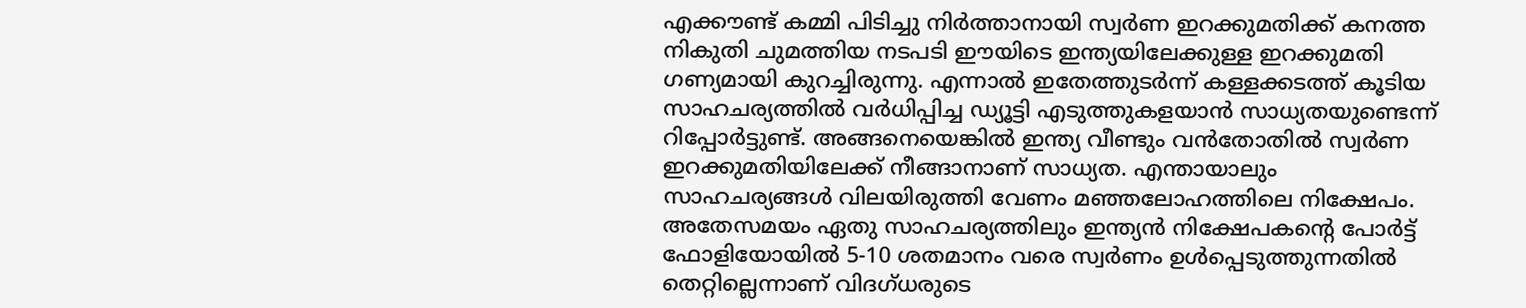എക്കൗണ്ട് കമ്മി പിടിച്ചു നിര്‍ത്താനായി സ്വര്‍ണ ഇറക്കുമതിക്ക് കനത്ത നികുതി ചുമത്തിയ നടപടി ഈയിടെ ഇന്ത്യയിലേക്കുള്ള ഇറക്കുമതി ഗണ്യമായി കുറച്ചിരുന്നു. എന്നാല്‍ ഇതേത്തുടര്‍ന്ന് കള്ളക്കടത്ത് കൂടിയ സാഹചര്യത്തില്‍ വര്‍ധിപ്പിച്ച ഡ്യൂട്ടി എടുത്തുകളയാന്‍ സാധ്യതയുണ്ടെന്ന് റിപ്പോര്‍ട്ടുണ്ട്. അങ്ങനെയെങ്കില്‍ ഇന്ത്യ വീണ്ടും വന്‍തോതില്‍ സ്വര്‍ണ ഇറക്കുമതിയിലേക്ക് നീങ്ങാനാണ് സാധ്യത. എന്തായാലും സാഹചര്യങ്ങള്‍ വിലയിരുത്തി വേണം മഞ്ഞലോഹത്തിലെ നിക്ഷേപം. അതേസമയം ഏതു സാഹചര്യത്തിലും ഇന്ത്യന്‍ നിക്ഷേപകന്റെ പോര്‍ട്ട് ഫോളിയോയില്‍ 5-10 ശതമാനം വരെ സ്വര്‍ണം ഉള്‍പ്പെടുത്തുന്നതില്‍ തെറ്റില്ലെന്നാണ് വിദഗ്ധരുടെ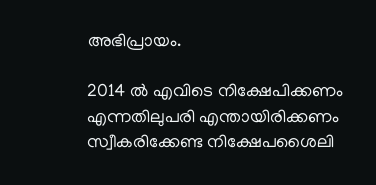അഭിപ്രായം.

2014 ല്‍ എവിടെ നിക്ഷേപിക്കണം എന്നതിലുപരി എന്തായിരിക്കണം സ്വീകരിക്കേണ്ട നിക്ഷേപശൈലി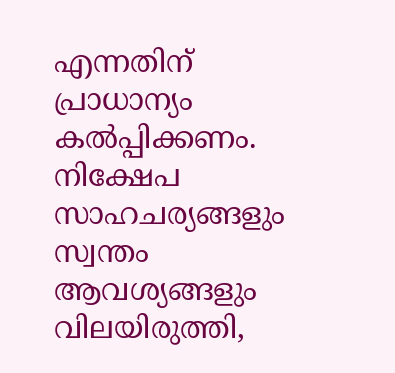എന്നതിന് പ്രാധാന്യം കല്‍പ്പിക്കണം. നിക്ഷേപ സാഹചര്യങ്ങളും സ്വന്തം ആവശ്യങ്ങളും വിലയിരുത്തി,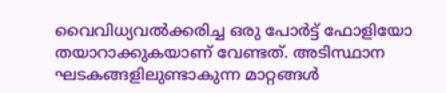വൈവിധ്യവല്‍ക്കരിച്ച ഒരു പോര്‍ട്ട് ഫോളിയോ തയാറാക്കുകയാണ് വേണ്ടത്. അടിസ്ഥാന ഘടകങ്ങളിലുണ്ടാകുന്ന മാറ്റങ്ങള്‍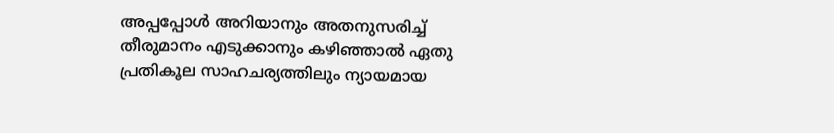അപ്പപ്പോള്‍ അറിയാനും അതനുസരിച്ച് തീരുമാനം എടുക്കാനും കഴിഞ്ഞാല്‍ ഏതു പ്രതികൂല സാഹചര്യത്തിലും ന്യായമായ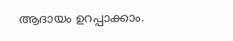ആദായം ഉറപ്പാക്കാം.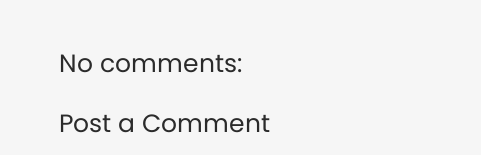No comments:

Post a Comment